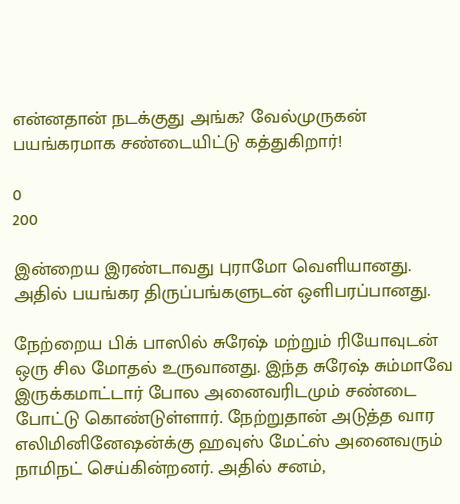என்னதான் நடக்குது அங்க? வேல்முருகன் பயங்கரமாக சண்டையிட்டு கத்துகிறார்!

0
200

இன்றைய இரண்டாவது புராமோ வெளியானது. அதில் பயங்கர திருப்பங்களுடன் ஒளிபரப்பானது.

நேற்றைய பிக் பாஸில் சுரேஷ் மற்றும் ரியோவுடன் ஒரு சில மோதல் உருவானது. இந்த சுரேஷ் சும்மாவே இருக்கமாட்டார் போல அனைவரிடமும் சண்டை போட்டு கொண்டுள்ளார். நேற்றுதான் அடுத்த வார எலிமினினேஷன்க்கு ஹவுஸ் மேட்ஸ் அனைவரும் நாமிநட் செய்கின்றனர். அதில் சனம்,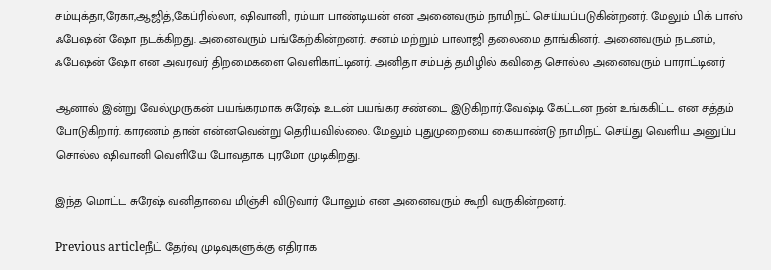சம்யுக்தா,ரேகா,ஆஜித்,கேப்ரில்லா, ஷிவானி, ரம்யா பாண்டியன் என அனைவரும் நாமிநட் செய்யப்படுகின்றனர். மேலும் பிக் பாஸ் ஃபேஷன் ஷோ நடக்கிறது. அனைவரும் பங்கேற்கின்றனர். சனம் மற்றும் பாலாஜி தலைமை தாங்கினர். அனைவரும் நடனம், ஃபேஷன் ஷோ என அவரவர் திறமைகளை வெளிகாட்டினர். அனிதா சம்பத் தமிழில் கவிதை சொல்ல அனைவரும் பாராட்டினர்

ஆனால் இன்று வேல்முருகன் பயங்கரமாக சுரேஷ் உடன் பயங்கர சண்டை இடுகிறார்.வேஷ்டி கேட்டன நன் உங்ககிட்ட என சத்தம் போடுகிறார். காரணம் தான் என்னவென்று தெரியவில்லை. மேலும் புதுமுறையை கையாண்டு நாமிநட் செய்து வெளிய அனுப்ப சொல்ல ஷிவானி வெளியே போவதாக புரமோ முடிகிறது.

இந்த மொட்ட சுரேஷ் வனிதாவை மிஞ்சி விடுவார் போலும் என அனைவரும் கூறி வருகின்றனர்.

Previous articleநீட் தேர்வு முடிவுகளுக்கு எதிராக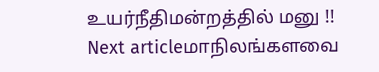உயர்நீதிமன்றத்தில் மனு !!
Next articleமாநிலங்களவை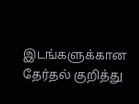இடங்களுக்கான தேர்தல் குறித்து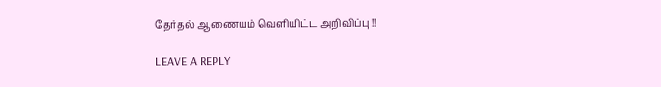தேர்தல் ஆணையம் வெளியிட்ட அறிவிப்பு !!

LEAVE A REPLY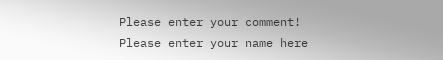Please enter your comment!
Please enter your name here